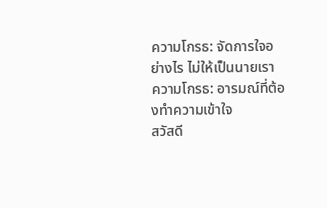ความโกรธ: จัดการใจอย่างไร ไม่ให้เป็นนายเรา
ความโกรธ: อารมณ์ที่ต้องทำความเข้าใจ
สวัสดี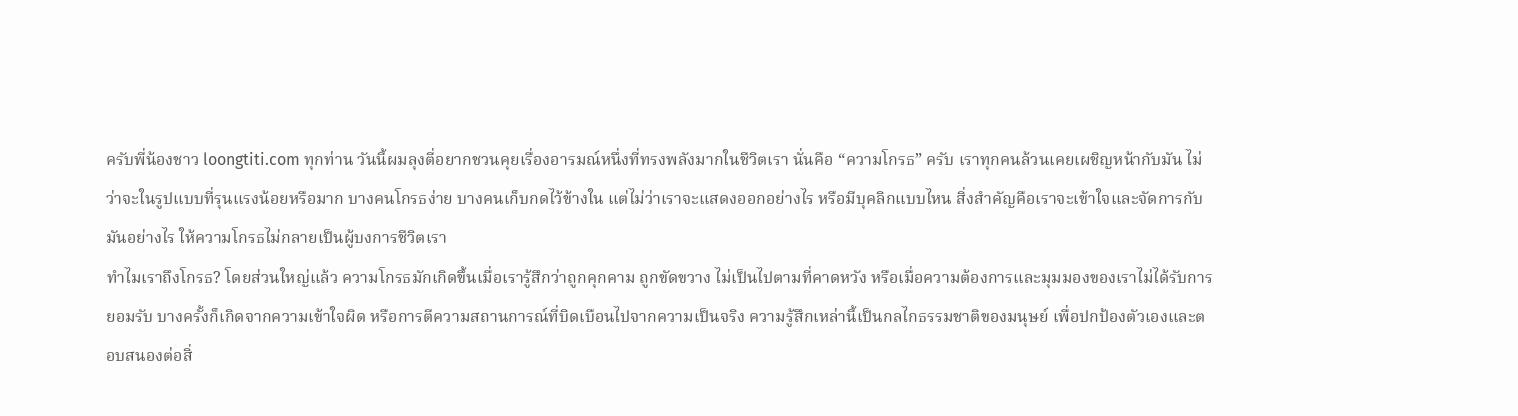ครับพี่น้องชาว loongtiti.com ทุกท่าน วันนี้ผมลุงตี่อยากชวนคุยเรื่องอารมณ์หนึ่งที่ทรงพลังมากในชีวิตเรา นั่นคือ “ความโกรธ” ครับ เราทุกคนล้วนเคยเผชิญหน้ากับมัน ไม่ว่าจะในรูปแบบที่รุนแรงน้อยหรือมาก บางคนโกรธง่าย บางคนเก็บกดไว้ข้างใน แต่ไม่ว่าเราจะแสดงออกอย่างไร หรือมีบุคลิกแบบไหน สิ่งสำคัญคือเราจะเข้าใจและจัดการกับมันอย่างไร ให้ความโกรธไม่กลายเป็นผู้บงการชีวิตเรา
ทำไมเราถึงโกรธ? โดยส่วนใหญ่แล้ว ความโกรธมักเกิดขึ้นเมื่อเรารู้สึกว่าถูกคุกคาม ถูกขัดขวาง ไม่เป็นไปตามที่คาดหวัง หรือเมื่อความต้องการและมุมมองของเราไม่ได้รับการยอมรับ บางครั้งก็เกิดจากความเข้าใจผิด หรือการตีความสถานการณ์ที่บิดเบือนไปจากความเป็นจริง ความรู้สึกเหล่านี้เป็นกลไกธรรมชาติของมนุษย์ เพื่อปกป้องตัวเองและตอบสนองต่อสิ่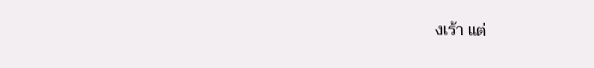งเร้า แต่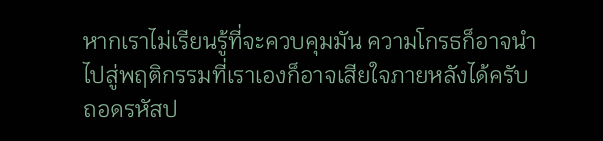หากเราไม่เรียนรู้ที่จะควบคุมมัน ความโกรธก็อาจนำไปสู่พฤติกรรมที่เราเองก็อาจเสียใจภายหลังได้ครับ
ถอดรหัสป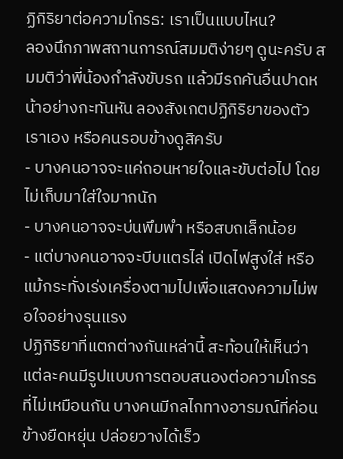ฏิกิริยาต่อความโกรธ: เราเป็นแบบไหน?
ลองนึกภาพสถานการณ์สมมติง่ายๆ ดูนะครับ สมมติว่าพี่น้องกำลังขับรถ แล้วมีรถคันอื่นปาดหน้าอย่างกะทันหัน ลองสังเกตปฏิกิริยาของตัวเราเอง หรือคนรอบข้างดูสิครับ
- บางคนอาจจะแค่ถอนหายใจและขับต่อไป โดยไม่เก็บมาใส่ใจมากนัก
- บางคนอาจจะบ่นพึมพำ หรือสบถเล็กน้อย
- แต่บางคนอาจจะบีบแตรไล่ เปิดไฟสูงใส่ หรือแม้กระทั่งเร่งเครื่องตามไปเพื่อแสดงความไม่พอใจอย่างรุนแรง
ปฏิกิริยาที่แตกต่างกันเหล่านี้ สะท้อนให้เห็นว่าแต่ละคนมีรูปแบบการตอบสนองต่อความโกรธที่ไม่เหมือนกัน บางคนมีกลไกทางอารมณ์ที่ค่อนข้างยืดหยุ่น ปล่อยวางได้เร็ว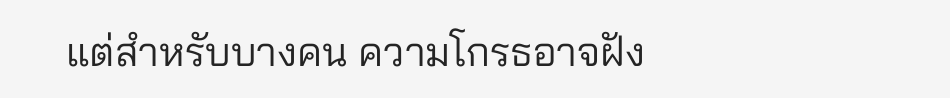แต่สำหรับบางคน ความโกรธอาจฝัง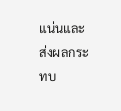แน่นและส่งผลกระทบ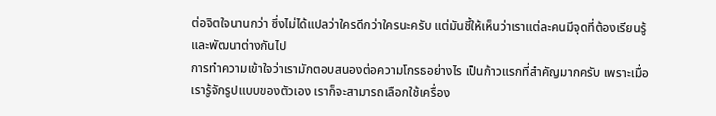ต่อจิตใจนานกว่า ซึ่งไม่ได้แปลว่าใครดีกว่าใครนะครับ แต่มันชี้ให้เห็นว่าเราแต่ละคนมีจุดที่ต้องเรียนรู้และพัฒนาต่างกันไป
การทำความเข้าใจว่าเรามักตอบสนองต่อความโกรธอย่างไร เป็นก้าวแรกที่สำคัญมากครับ เพราะเมื่อเรารู้จักรูปแบบของตัวเอง เราก็จะสามารถเลือกใช้เครื่อง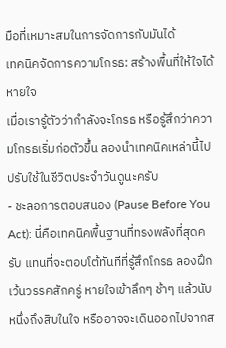มือที่เหมาะสมในการจัดการกับมันได้
เทคนิคจัดการความโกรธ: สร้างพื้นที่ให้ใจได้หายใจ
เมื่อเรารู้ตัวว่ากำลังจะโกรธ หรือรู้สึกว่าความโกรธเริ่มก่อตัวขึ้น ลองนำเทคนิคเหล่านี้ไปปรับใช้ในชีวิตประจำวันดูนะครับ
- ชะลอการตอบสนอง (Pause Before You Act): นี่คือเทคนิคพื้นฐานที่ทรงพลังที่สุดครับ แทนที่จะตอบโต้ทันทีที่รู้สึกโกรธ ลองฝึกเว้นวรรคสักครู่ หายใจเข้าลึกๆ ช้าๆ แล้วนับหนึ่งถึงสิบในใจ หรืออาจจะเดินออกไปจากส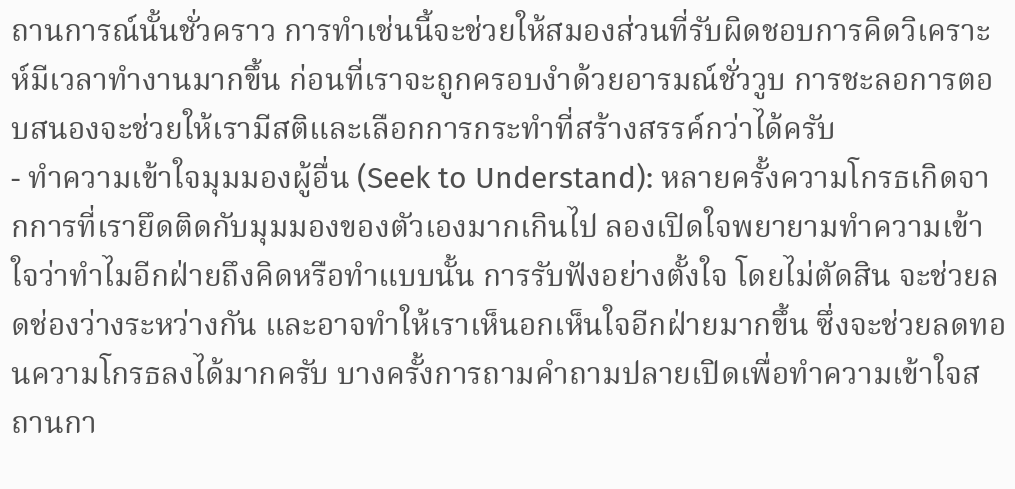ถานการณ์นั้นชั่วคราว การทำเช่นนี้จะช่วยให้สมองส่วนที่รับผิดชอบการคิดวิเคราะห์มีเวลาทำงานมากขึ้น ก่อนที่เราจะถูกครอบงำด้วยอารมณ์ชั่ววูบ การชะลอการตอบสนองจะช่วยให้เรามีสติและเลือกการกระทำที่สร้างสรรค์กว่าได้ครับ
- ทำความเข้าใจมุมมองผู้อื่น (Seek to Understand): หลายครั้งความโกรธเกิดจากการที่เรายึดติดกับมุมมองของตัวเองมากเกินไป ลองเปิดใจพยายามทำความเข้าใจว่าทำไมอีกฝ่ายถึงคิดหรือทำแบบนั้น การรับฟังอย่างตั้งใจ โดยไม่ตัดสิน จะช่วยลดช่องว่างระหว่างกัน และอาจทำให้เราเห็นอกเห็นใจอีกฝ่ายมากขึ้น ซึ่งจะช่วยลดทอนความโกรธลงได้มากครับ บางครั้งการถามคำถามปลายเปิดเพื่อทำความเข้าใจสถานกา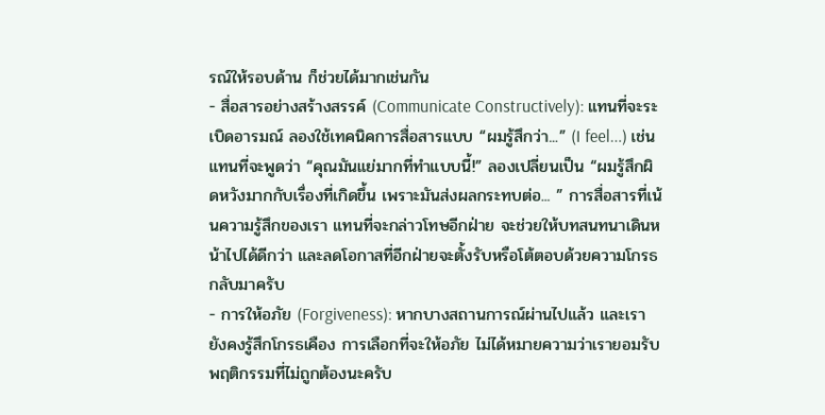รณ์ให้รอบด้าน ก็ช่วยได้มากเช่นกัน
- สื่อสารอย่างสร้างสรรค์ (Communicate Constructively): แทนที่จะระเบิดอารมณ์ ลองใช้เทคนิคการสื่อสารแบบ “ผมรู้สึกว่า...” (I feel...) เช่น แทนที่จะพูดว่า “คุณมันแย่มากที่ทำแบบนี้!” ลองเปลี่ยนเป็น “ผมรู้สึกผิดหวังมากกับเรื่องที่เกิดขึ้น เพราะมันส่งผลกระทบต่อ... ” การสื่อสารที่เน้นความรู้สึกของเรา แทนที่จะกล่าวโทษอีกฝ่าย จะช่วยให้บทสนทนาเดินหน้าไปได้ดีกว่า และลดโอกาสที่อีกฝ่ายจะตั้งรับหรือโต้ตอบด้วยความโกรธกลับมาครับ
- การให้อภัย (Forgiveness): หากบางสถานการณ์ผ่านไปแล้ว และเรายังคงรู้สึกโกรธเคือง การเลือกที่จะให้อภัย ไม่ได้หมายความว่าเรายอมรับพฤติกรรมที่ไม่ถูกต้องนะครับ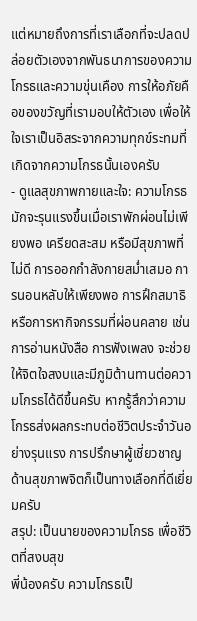แต่หมายถึงการที่เราเลือกที่จะปลดปล่อยตัวเองจากพันธนาการของความโกรธและความขุ่นเคือง การให้อภัยคือของขวัญที่เรามอบให้ตัวเอง เพื่อให้ใจเราเป็นอิสระจากความทุกข์ระทมที่เกิดจากความโกรธนั้นเองครับ
- ดูแลสุขภาพกายและใจ: ความโกรธมักจะรุนแรงขึ้นเมื่อเราพักผ่อนไม่เพียงพอ เครียดสะสม หรือมีสุขภาพที่ไม่ดี การออกกำลังกายสม่ำเสมอ การนอนหลับให้เพียงพอ การฝึกสมาธิ หรือการหากิจกรรมที่ผ่อนคลาย เช่น การอ่านหนังสือ การฟังเพลง จะช่วยให้จิตใจสงบและมีภูมิต้านทานต่อความโกรธได้ดีขึ้นครับ หากรู้สึกว่าความโกรธส่งผลกระทบต่อชีวิตประจำวันอย่างรุนแรง การปรึกษาผู้เชี่ยวชาญด้านสุขภาพจิตก็เป็นทางเลือกที่ดีเยี่ยมครับ
สรุป: เป็นนายของความโกรธ เพื่อชีวิตที่สงบสุข
พี่น้องครับ ความโกรธเป็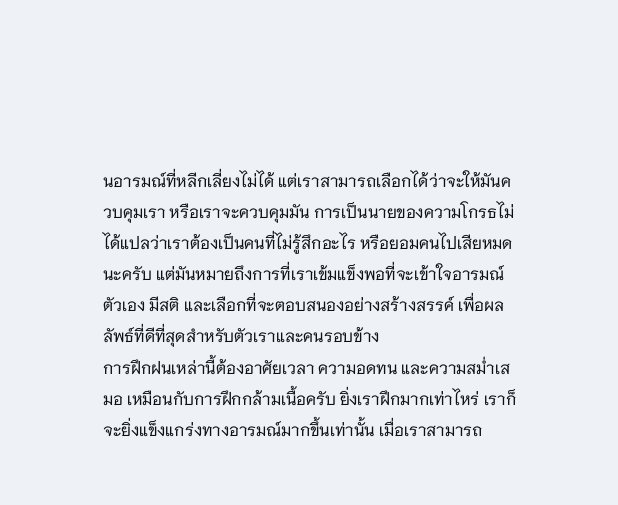นอารมณ์ที่หลีกเลี่ยงไม่ได้ แต่เราสามารถเลือกได้ว่าจะให้มันควบคุมเรา หรือเราจะควบคุมมัน การเป็นนายของความโกรธไม่ได้แปลว่าเราต้องเป็นคนที่ไม่รู้สึกอะไร หรือยอมคนไปเสียหมดนะครับ แต่มันหมายถึงการที่เราเข้มแข็งพอที่จะเข้าใจอารมณ์ตัวเอง มีสติ และเลือกที่จะตอบสนองอย่างสร้างสรรค์ เพื่อผลลัพธ์ที่ดีที่สุดสำหรับตัวเราและคนรอบข้าง
การฝึกฝนเหล่านี้ต้องอาศัยเวลา ความอดทน และความสม่ำเสมอ เหมือนกับการฝึกกล้ามเนื้อครับ ยิ่งเราฝึกมากเท่าไหร่ เราก็จะยิ่งแข็งแกร่งทางอารมณ์มากขึ้นเท่านั้น เมื่อเราสามารถ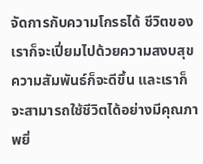จัดการกับความโกรธได้ ชีวิตของเราก็จะเปี่ยมไปด้วยความสงบสุข ความสัมพันธ์ก็จะดีขึ้น และเราก็จะสามารถใช้ชีวิตได้อย่างมีคุณภาพยิ่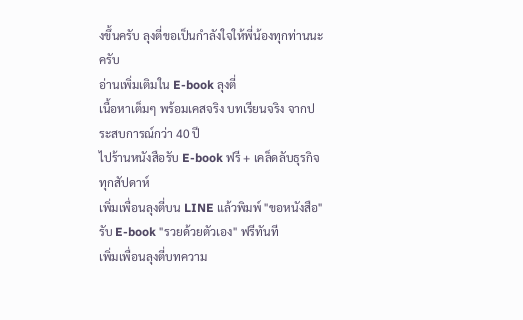งขึ้นครับ ลุงตี่ขอเป็นกำลังใจให้พี่น้องทุกท่านนะครับ
อ่านเพิ่มเติมใน E-book ลุงตี่
เนื้อหาเต็มๆ พร้อมเคสจริง บทเรียนจริง จากประสบการณ์กว่า 40 ปี
ไปร้านหนังสือรับ E-book ฟรี + เคล็ดลับธุรกิจทุกสัปดาห์
เพิ่มเพื่อนลุงตี่บน LINE แล้วพิมพ์ "ขอหนังสือ" รับ E-book "รวยด้วยตัวเอง" ฟรีทันที
เพิ่มเพื่อนลุงตี่บทความ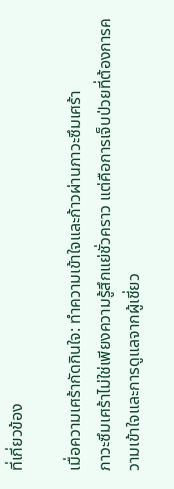ที่เกี่ยวข้อง

เมื่อความเศร้ากัดกินใจ: ทำความเข้าใจและก้าวผ่านภาวะซึมเศร้า
ภาวะซึมเศร้าไม่ใช่เพียงความรู้สึกแย่ชั่วคราว แต่คือการเจ็บป่วยที่ต้องการความเข้าใจและการดูแลจากผู้เชี่ยว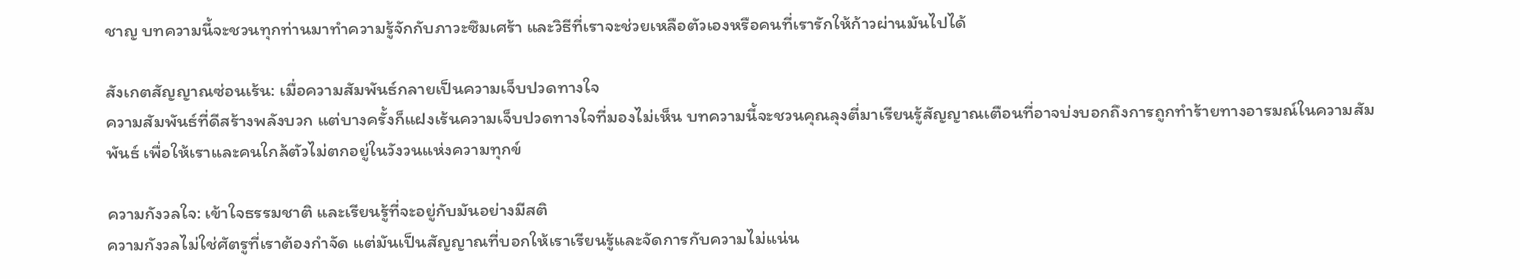ชาญ บทความนี้จะชวนทุกท่านมาทำความรู้จักกับภาวะซึมเศร้า และวิธีที่เราจะช่วยเหลือตัวเองหรือคนที่เรารักให้ก้าวผ่านมันไปได้

สังเกตสัญญาณซ่อนเร้น: เมื่อความสัมพันธ์กลายเป็นความเจ็บปวดทางใจ
ความสัมพันธ์ที่ดีสร้างพลังบวก แต่บางครั้งก็แฝงเร้นความเจ็บปวดทางใจที่มองไม่เห็น บทความนี้จะชวนคุณลุงตี่มาเรียนรู้สัญญาณเตือนที่อาจบ่งบอกถึงการถูกทำร้ายทางอารมณ์ในความสัมพันธ์ เพื่อให้เราและคนใกล้ตัวไม่ตกอยู่ในวังวนแห่งความทุกข์

ความกังวลใจ: เข้าใจธรรมชาติ และเรียนรู้ที่จะอยู่กับมันอย่างมีสติ
ความกังวลไม่ใช่ศัตรูที่เราต้องกำจัด แต่มันเป็นสัญญาณที่บอกให้เราเรียนรู้และจัดการกับความไม่แน่น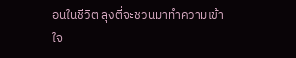อนในชีวิต ลุงตี่จะชวนมาทำความเข้าใจ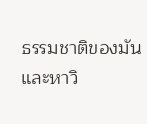ธรรมชาติของมัน และหาวิ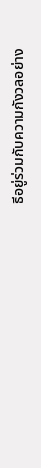ธีอยู่ร่วมกับความกังวลอย่าง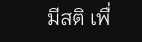มีสติ เพื่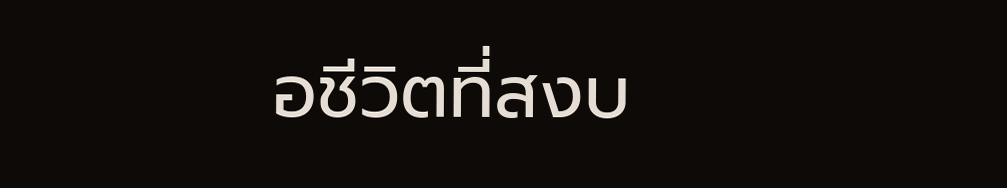อชีวิตที่สงบ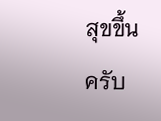สุขขึ้นครับ